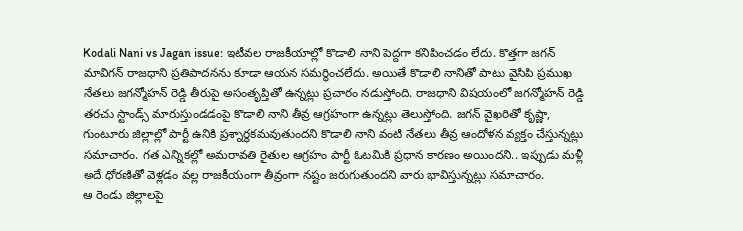Kodali Nani vs Jagan issue: ఇటీవల రాజకీయాల్లో కొడాలి నాని పెద్దగా కనిపించడం లేదు. కొత్తగా జగన్ మావిగన్ రాజధాని ప్రతిపాదనను కూడా ఆయన సమర్థించలేదు. అయితే కొడాలి నానితో పాటు వైసిపి ప్రముఖ నేతలు జగన్మోహన్ రెడ్డి తీరుపై అసంతృప్తితో ఉన్నట్లు ప్రచారం నడుస్తోంది. రాజధాని విషయంలో జగన్మోహన్ రెడ్డి తరచు స్టాండ్స్ మారుస్తుండడంపై కొడాలి నాని తీవ్ర ఆగ్రహంగా ఉన్నట్లు తెలుస్తోంది. జగన్ వైఖరితో కృష్ణా, గుంటూరు జిల్లాల్లో పార్టీ ఉనికి ప్రశ్నార్ధకమవుతుందని కొడాలి నాని వంటి నేతలు తీవ్ర ఆందోళన వ్యక్తం చేస్తున్నట్లు సమాచారం. గత ఎన్నికల్లో అమరావతి రైతుల ఆగ్రహం పార్టీ ఓటమికి ప్రధాన కారణం అయిందని.. ఇప్పుడు మళ్లీ అదే ధోరణితో వెళ్లడం వల్ల రాజకీయంగా తీవ్రంగా నష్టం జరుగుతుందని వారు భావిస్తున్నట్లు సమాచారం.
ఆ రెండు జిల్లాలపై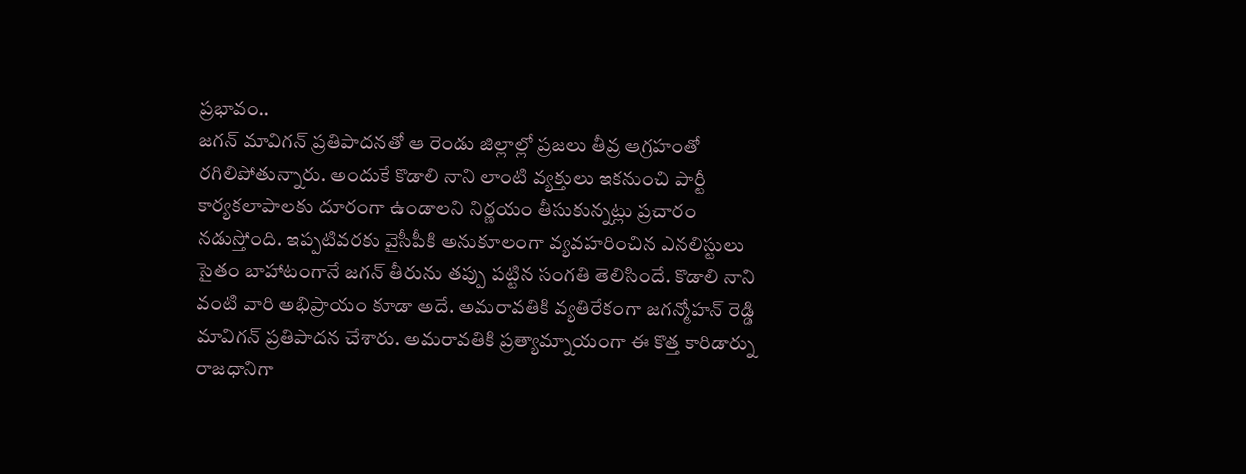ప్రభావం..
జగన్ మావిగన్ ప్రతిపాదనతో ఆ రెండు జిల్లాల్లో ప్రజలు తీవ్ర ఆగ్రహంతో రగిలిపోతున్నారు. అందుకే కొడాలి నాని లాంటి వ్యక్తులు ఇకనుంచి పార్టీ కార్యకలాపాలకు దూరంగా ఉండాలని నిర్ణయం తీసుకున్నట్లు ప్రచారం నడుస్తోంది. ఇప్పటివరకు వైసీపీకి అనుకూలంగా వ్యవహరించిన ఎనలిస్టులు సైతం బాహాటంగానే జగన్ తీరును తప్పు పట్టిన సంగతి తెలిసిందే. కొడాలి నాని వంటి వారి అభిప్రాయం కూడా అదే. అమరావతికి వ్యతిరేకంగా జగన్మోహన్ రెడ్డి మావిగన్ ప్రతిపాదన చేశారు. అమరావతికి ప్రత్యామ్నాయంగా ఈ కొత్త కారిడార్ను రాజధానిగా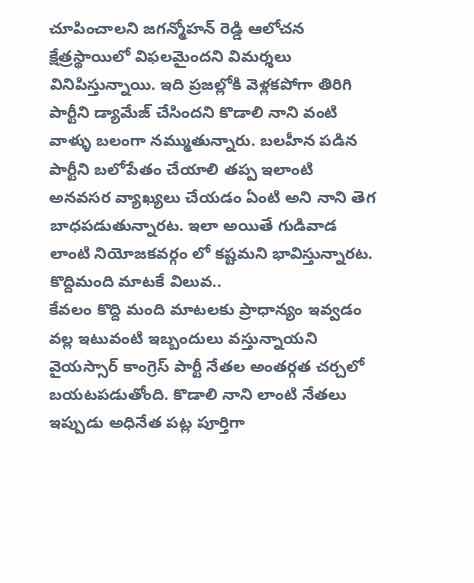చూపించాలని జగన్మోహన్ రెడ్డి ఆలోచన క్షేత్రస్థాయిలో విఫలమైందని విమర్శలు వినిపిస్తున్నాయి. ఇది ప్రజల్లోకి వెళ్లకపోగా తిరిగి పార్టీని డ్యామేజ్ చేసిందని కొడాలి నాని వంటి వాళ్ళు బలంగా నమ్ముతున్నారు. బలహీన పడిన పార్టీని బలోపేతం చేయాలి తప్ప ఇలాంటి అనవసర వ్యాఖ్యలు చేయడం ఏంటి అని నాని తెగ బాధపడుతున్నారట. ఇలా అయితే గుడివాడ లాంటి నియోజకవర్గం లో కష్టమని భావిస్తున్నారట.
కొద్దిమంది మాటకే విలువ..
కేవలం కొద్ది మంది మాటలకు ప్రాధాన్యం ఇవ్వడం వల్ల ఇటువంటి ఇబ్బందులు వస్తున్నాయని వైయస్సార్ కాంగ్రెస్ పార్టీ నేతల అంతర్గత చర్చలో బయటపడుతోంది. కొడాలి నాని లాంటి నేతలు ఇప్పుడు అధినేత పట్ల పూర్తిగా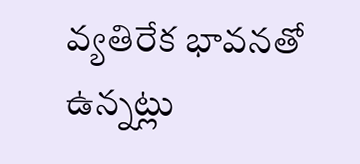వ్యతిరేక భావనతో ఉన్నట్లు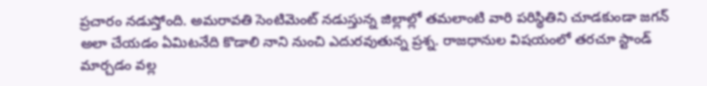ప్రచారం నడుస్తోంది. అమరావతి సెంటిమెంట్ నడుస్తున్న జిల్లాల్లో తమలాంటి వారి పరిస్థితిని చూడకుండా జగన్ అలా చేయడం ఏమిటనేది కొడాలి నాని నుంచి ఎదురవుతున్న ప్రశ్న. రాజధానుల విషయంలో తరచూ స్టాండ్ మార్చడం వల్ల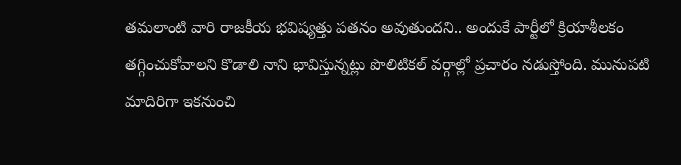తమలాంటి వారి రాజకీయ భవిష్యత్తు పతనం అవుతుందని.. అందుకే పార్టీలో క్రియాశీలకం తగ్గించుకోవాలని కొడాలి నాని భావిస్తున్నట్లు పొలిటికల్ వర్గాల్లో ప్రచారం నడుస్తోంది. మునుపటి మాదిరిగా ఇకనుంచి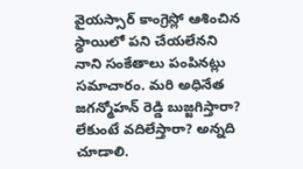వైయస్సార్ కాంగ్రెస్లో ఆశించిన స్థాయిలో పని చేయలేనని నాని సంకేతాలు పంపినట్లు సమాచారం. మరి అధినేత జగన్మోహన్ రెడ్డి బుజ్జగిస్తారా? లేకుంటే వదిలేస్తారా? అన్నది చూడాలి.